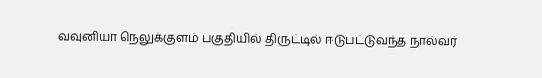வவுனியா நெலுக்குளம் பகுதியில் திருட்டில் ஈடுபட்டுவந்த நால்வர்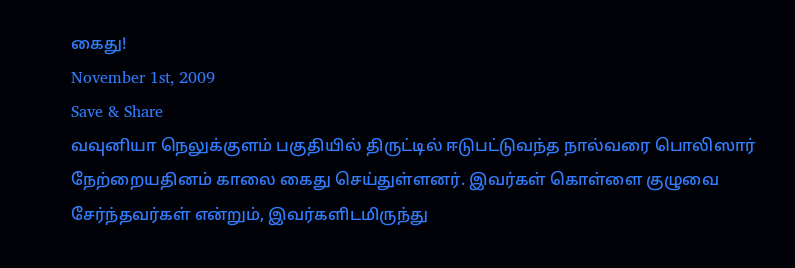கைது!
November 1st, 2009
Save & Share
வவுனியா நெலுக்குளம் பகுதியில் திருட்டில் ஈடுபட்டுவந்த நால்வரை பொலிஸார் நேற்றையதினம் காலை கைது செய்துள்ளனர். இவர்கள் கொள்ளை குழுவை சேர்ந்தவர்கள் என்றும், இவர்களிடமிருந்து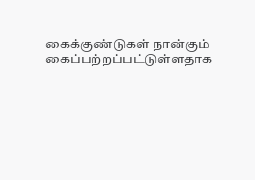கைக்குண்டுகள் நான்கும் கைப்பற்றப்பட்டுள்ளதாக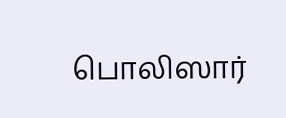பொலிஸார்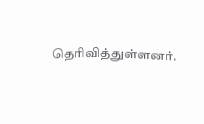தெரிவித்துள்ளனர்.